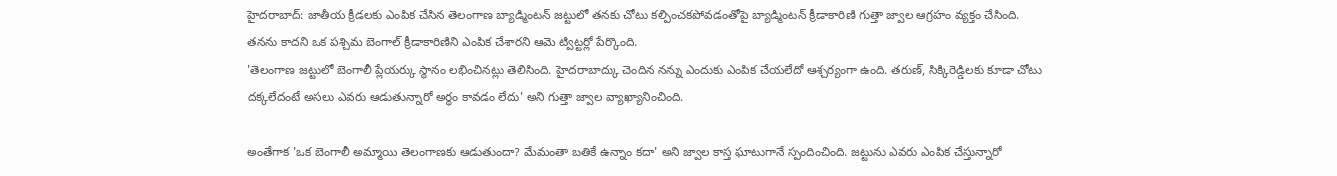హైదరాబాద్: జాతీయ క్రీడలకు ఎంపిక చేసిన తెలంగాణ బ్యాడ్మింటన్ జట్టులో తనకు చోటు కల్పించకపోవడంతోపై బ్యాడ్మింటన్ క్రీడాకారిణి గుత్తా జ్వాల ఆగ్రహం వ్యక్తం చేసింది. తనను కాదని ఒక పశ్చిమ బెంగాల్ క్రీడాకారిణిని ఎంపిక చేశారని ఆమె ట్విట్టర్లో పేర్కొంది.
'తెలంగాణ జట్టులో బెంగాలీ ప్లేయర్కు స్థానం లభించినట్లు తెలిసింది. హైదరాబాద్కు చెందిన నన్ను ఎందుకు ఎంపిక చేయలేదో ఆశ్చర్యంగా ఉంది. తరుణ్, సిక్కిరెడ్డిలకు కూడా చోటు దక్కలేదంటే అసలు ఎవరు ఆడుతున్నారో అర్థం కావడం లేదు' అని గుత్తా జ్వాల వ్యాఖ్యానించింది.

అంతేగాక 'ఒక బెంగాలీ అమ్మాయి తెలంగాణకు ఆడుతుందా? మేమంతా బతికే ఉన్నాం కదా' అని జ్వాల కాస్త ఘాటుగానే స్పందించింది. జట్టును ఎవరు ఎంపిక చేస్తున్నారో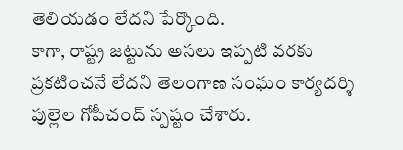తెలియడం లేదని పేర్కొంది.
కాగా, రాష్ట్ర జట్టును అసలు ఇప్పటి వరకు ప్రకటించనే లేదని తెలంగాణ సంఘం కార్యదర్శి పుల్లెల గోపీచంద్ స్పష్టం చేశారు.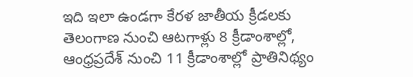ఇది ఇలా ఉండగా కేరళ జాతీయ క్రీడలకు తెలంగాణ నుంచి ఆటగాళ్లు 8 క్రీడాంశాల్లో, ఆంధ్రప్రదేశ్ నుంచి 11 క్రీడాంశాల్లో ప్రాతినిథ్యం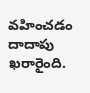వహించడం దాదాపు ఖరారైంది.